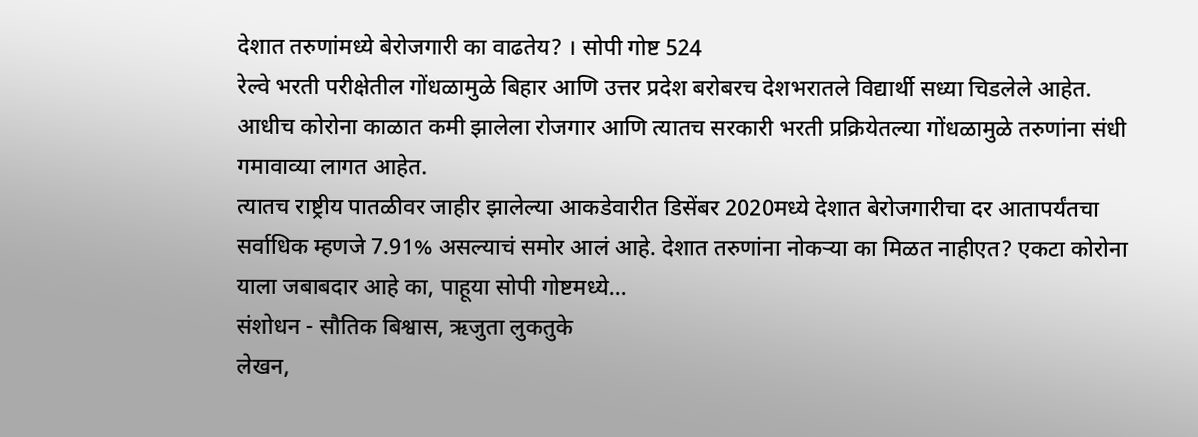देशात तरुणांमध्ये बेरोजगारी का वाढतेय? । सोपी गोष्ट 524
रेल्वे भरती परीक्षेतील गोंधळामुळे बिहार आणि उत्तर प्रदेश बरोबरच देशभरातले विद्यार्थी सध्या चिडलेले आहेत. आधीच कोरोना काळात कमी झालेला रोजगार आणि त्यातच सरकारी भरती प्रक्रियेतल्या गोंधळामुळे तरुणांना संधी गमावाव्या लागत आहेत.
त्यातच राष्ट्रीय पातळीवर जाहीर झालेल्या आकडेवारीत डिसेंबर 2020मध्ये देशात बेरोजगारीचा दर आतापर्यंतचा सर्वाधिक म्हणजे 7.91% असल्याचं समोर आलं आहे. देशात तरुणांना नोकऱ्या का मिळत नाहीएत? एकटा कोरोना याला जबाबदार आहे का, पाहूया सोपी गोष्टमध्ये…
संशोधन - सौतिक बिश्वास, ऋजुता लुकतुके
लेखन,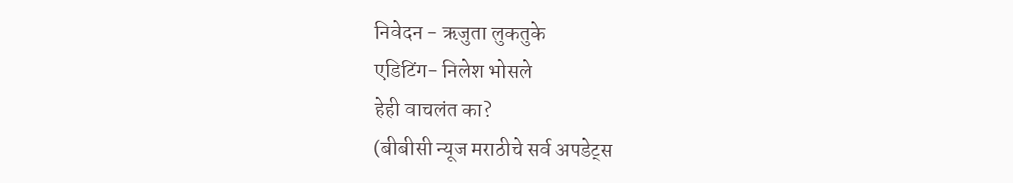निवेदन - ऋजुता लुकतुके
एडिटिंग- निलेश भोसले
हेही वाचलंत का?
(बीबीसी न्यूज मराठीचे सर्व अपडेट्स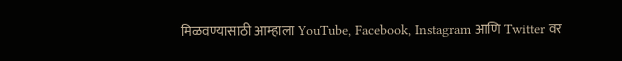मिळवण्यासाठी आम्हाला YouTube, Facebook, Instagram आणि Twitter वर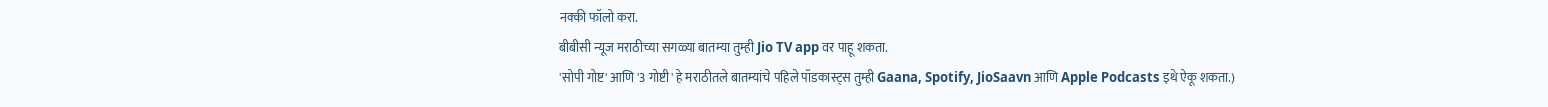नक्की फॉलो करा.
बीबीसी न्यूज मराठीच्या सगळ्या बातम्या तुम्ही Jio TV app वर पाहू शकता.
'सोपी गोष्ट' आणि '3 गोष्टी' हे मराठीतले बातम्यांचे पहिले पॉडकास्ट्स तुम्ही Gaana, Spotify, JioSaavn आणि Apple Podcasts इथे ऐकू शकता.)